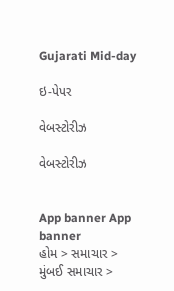Gujarati Mid-day

ઇ-પેપર

વેબસ્ટોરીઝ

વેબસ્ટોરીઝ


App banner App banner
હોમ > સમાચાર > મુંબઈ સમાચાર >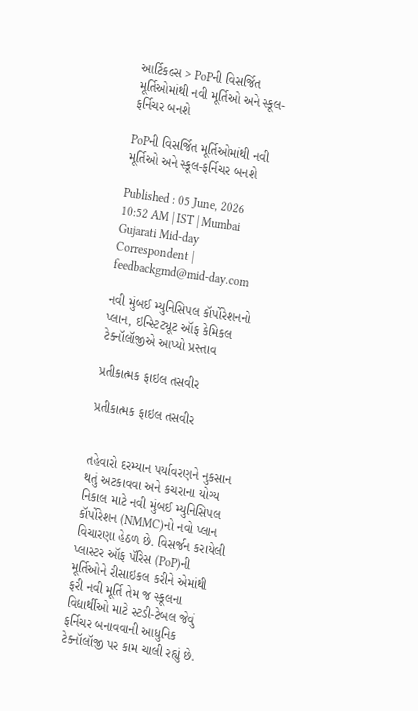આર્ટિકલ્સ > PoPની વિસર્જિત મૂર્તિઓમાંથી નવી મૂર્તિઓ અને સ્કૂલ-ફર્નિચર બનશે

PoPની વિસર્જિત મૂર્તિઓમાંથી નવી મૂર્તિઓ અને સ્કૂલ-ફર્નિચર બનશે

Published : 05 June, 2026 10:52 AM | IST | Mumbai
Gujarati Mid-day Correspondent | feedbackgmd@mid-day.com

નવી મુંબઈ મ્યુનિસિપલ કૉર્પોરેશનનો પ્લાન, ઇન્સ્ટિટ્યૂટ ઑફ કેમિકલ ટેક્નૉલૉજીએ આપ્યો પ્રસ્તાવ

પ્રતીકાત્મક ફાઇલ તસવીર

પ્રતીકાત્મક ફાઇલ તસવીર


તહેવારો દરમ્યાન પર્યાવરણને નુકસાન થતું અટકાવવા અને કચરાના યોગ્ય નિકાલ માટે નવી મુંબઈ મ્યુનિસિપલ કૉર્પોરેશન (NMMC)નો નવો પ્લાન વિચારણા હેઠળ છે. વિસર્જન કરાયેલી પ્લાસ્ટર ઑફ પૅરિસ (PoP)ની મૂર્તિઓને રીસાઇકલ કરીને એમાંથી ફરી નવી મૂર્તિ તેમ જ સ્કૂલના વિદ્યાર્થીઓ માટે સ્ટડી-ટેબલ જેવું ફર્નિચર બનાવવાની આધુનિક ટેક્નૉલૉજી પર કામ ચાલી રહ્યું છે.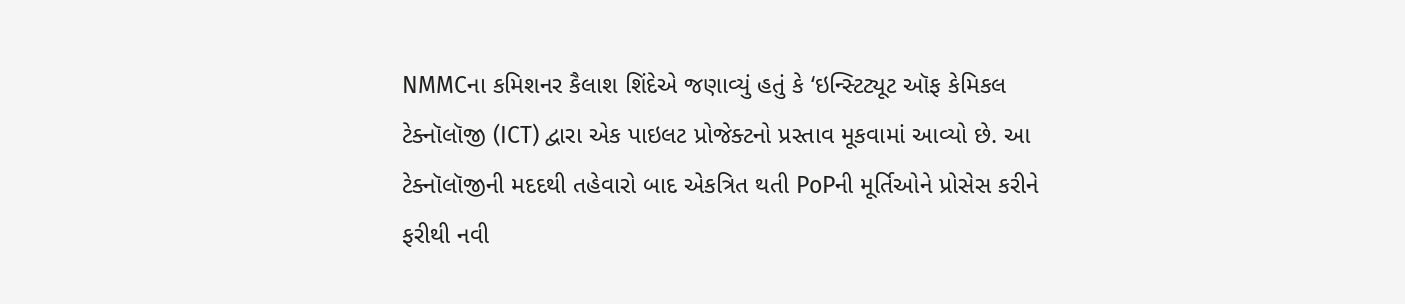NMMCના કમિશનર કૈલાશ શિંદેએ જણાવ્યું હતું કે ‘ઇન્સ્ટિટ્યૂટ ઑફ કેમિકલ ટેક્નૉલૉજી (ICT) દ્વારા એક પાઇલટ પ્રોજેક્ટનો પ્રસ્તાવ મૂકવામાં આવ્યો છે. આ ટેક્નૉલૉજીની મદદથી તહેવારો બાદ એકત્રિત થતી PoPની મૂર્તિઓને પ્રોસેસ કરીને ફરીથી નવી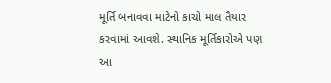મૂર્તિ બનાવવા માટેનો કાચો માલ તૈયાર કરવામાં આવશે. સ્થાનિક મૂર્તિકારોએ પણ આ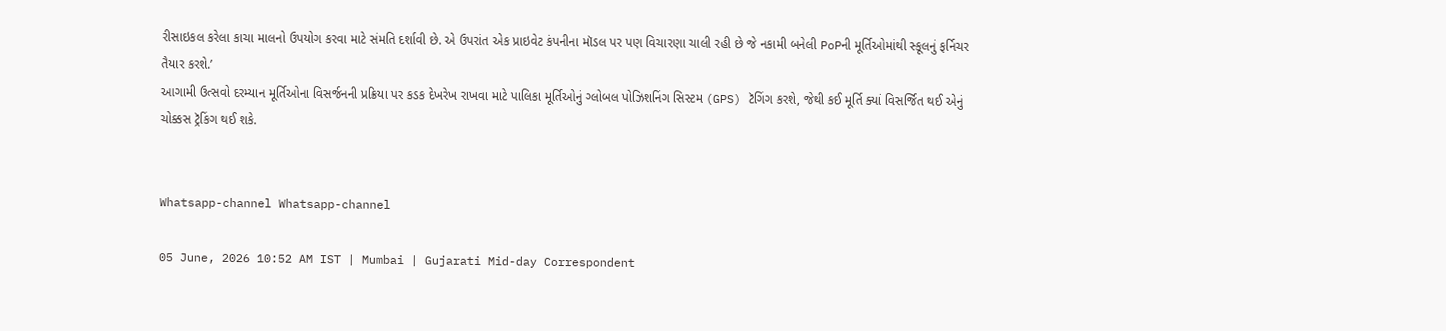રીસાઇકલ કરેલા કાચા માલનો ઉપયોગ કરવા માટે સંમતિ દર્શાવી છે. એ ઉપરાંત એક પ્રાઇવેટ કંપનીના મૉડલ પર પણ વિચારણા ચાલી રહી છે જે નકામી બનેલી PoPની મૂર્તિઓમાંથી સ્કૂલનું ફર્નિચર તૈયાર કરશે.’
આગામી ઉત્સવો દરમ્યાન મૂર્તિઓના વિસર્જનની પ્રક્રિયા પર કડક દેખરેખ રાખવા માટે પાલિકા મૂર્તિઓનું ગ્લોબલ પોઝિશનિંગ સિસ્ટમ (GPS) ટૅગિંગ કરશે, જેથી કઈ મૂર્તિ ક્યાં વિસર્જિત થઈ એનું ચોક્કસ ટ્રૅકિંગ થઈ શકે.


Whatsapp-channel Whatsapp-channel

05 June, 2026 10:52 AM IST | Mumbai | Gujarati Mid-day Correspondent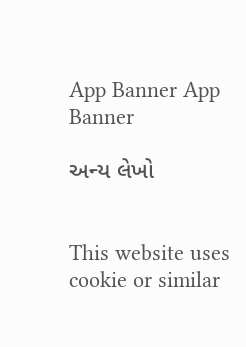App Banner App Banner

અન્ય લેખો


This website uses cookie or similar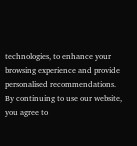technologies, to enhance your browsing experience and provide personalised recommendations. By continuing to use our website, you agree to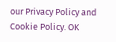our Privacy Policy and Cookie Policy. OK